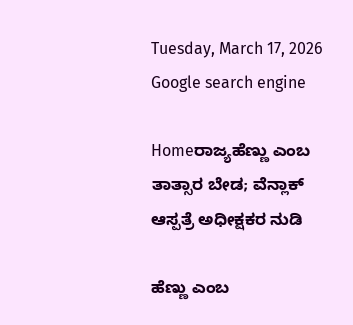Tuesday, March 17, 2026
Google search engine

Homeರಾಜ್ಯಹೆಣ್ಣು ಎಂಬ ತಾತ್ಸಾರ ಬೇಡ; ವೆನ್ಲಾಕ್ ಆಸ್ಪತ್ರೆ ಅಧೀಕ್ಷಕರ ನುಡಿ

ಹೆಣ್ಣು ಎಂಬ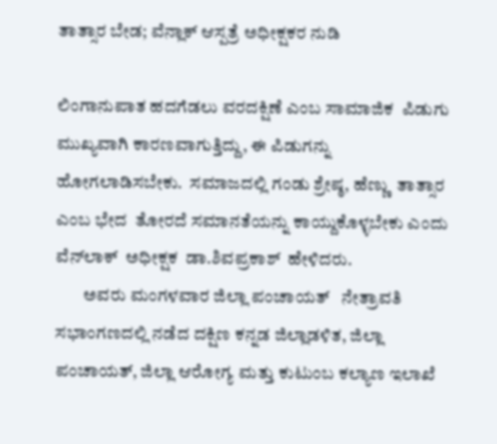ತಾತ್ಸಾರ ಬೇಡ; ವೆನ್ಲಾಕ್ ಆಸ್ಪತ್ರೆ ಅಧೀಕ್ಷಕರ ನುಡಿ

ಲಿಂಗಾನುಪಾತ ಹದಗೆಡಲು ವರದಕ್ಷಿಣೆ ಎಂಬ ಸಾಮಾಜಿಕ  ಪಿಡುಗು   ಮುಖ್ಯವಾಗಿ ಕಾರಣವಾಗುತ್ತಿದ್ದು, ಈ ಪಿಡುಗನ್ನು ಹೋಗಲಾಡಿಸಬೇಕು.  ಸಮಾಜದಲ್ಲಿ ಗಂಡು ಶ್ರೇಷ್ಠ, ಹೆಣ್ಣು  ತಾತ್ಸಾರ ಎಂಬ ಭೇದ  ತೋರದೆ ಸಮಾನತೆಯನ್ನು ಕಾಯ್ದುಕೊಳ್ಳಬೇಕು ಎಂದು  ವೆನ್‍ಲಾಕ್  ಅಧೀಕ್ಷಕ  ಡಾ.ಶಿವಪ್ರಕಾಶ್  ಹೇಳಿದರು.
        ಅವರು ಮಂಗಳವಾರ ಜಿಲ್ಲಾ ಪಂಚಾಯತ್   ನೇತ್ರಾವತಿ ಸಭಾಂಗಣದಲ್ಲಿ ನಡೆದ ದಕ್ಷಿಣ ಕನ್ನಡ ಜಿಲ್ಲಾಡಳಿತ, ಜಿಲ್ಲಾ ಪಂಚಾಯತ್, ಜಿಲ್ಲಾ ಆರೋಗ್ಯ ಮತ್ತು ಕುಟುಂಬ ಕಲ್ಯಾಣ ಇಲಾಖೆ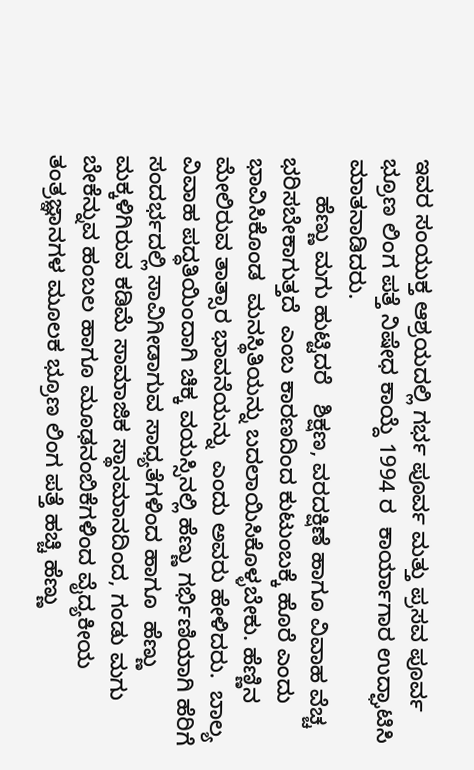ಇವರ ಸಂಯುಕ್ತ ಆಶ್ರಯದಲ್ಲಿ ಗರ್ಭ ಪೂರ್ವ ಮತ್ತು ಪ್ರಸವ ಪೂರ್ವ  ಭ್ರೂಣ ಲಿಂಗ ಪತ್ತೆ ನಿಷೇಧ ಕಾಯ್ದೆ 1994 ರ  ಕಾರ್ಯಾಗಾರ ಉದ್ಘಾಟಿಸಿ ಮಾತನಾಡಿದರು.
      ಹೆಣ್ಣು ಮಗು ಹುಟ್ಟಿದರೆ   ಶಿಕ್ಷಣ, ವರದಕ್ಷಿಣೆ ಹಾಗೂ ವಿವಾಹ ವೆಚ್ಚ ಭರಿಸಬೇಕಾಗುತ್ತದೆ  ಎಂಬ ಕಾರಣದಿಂದ ಕುಟುಂಬಕ್ಕೆ ಹೊರೆ ಎಂದು ಭಾವಿಸಿಕೊಂಡ  ಮನಸ್ಥಿತಿಯನ್ನು ಬದಲಾಯಿಸಿಕೊಳ್ಳಬೇಕು. ಹೆಣ್ಣಿನ ಮೇಲಿರುವ ತಾತ್ಸಾರ ಭಾವನೆಯನ್ನು  ಎಂದು ಅವರು ಹೇಳಿದರು.  ಬಾಲ್ಯ ವಿವಾಹ ಪದ್ಧತಿಯಿಂದಾಗಿ ಚಿಕ್ಕ ವಯಸ್ಸಿನಲ್ಲಿ ಹೆಣ್ಣು ಗರ್ಭಿಣಿಯಾಗಿ ಹೆರಿಗೆ ಸಂದರ್ಭದಲ್ಲಿ ಸಾವಿಗೀಡಾಗುವ ಸಾಧ್ಯತೆಗಳಿಂದ ಹಾಗೂ  ಹೆಣ್ಣು ಮಕ್ಕಳಿಗಿರುವ ಕಡಿಮೆ ಸಾಮಾಜಿಕ ಸ್ಥಾನಮಾನದಿಂದ, ಗಂಡು ಮಗು ಬೇಕೆನ್ನುವ ಹಂಬಲ ಹಾಗೂ ಮೂಢನಂಬಿಕೆಗಳಿಂದ ವೈದ್ಯಕೀಯ ತಂತ್ರಜ್ಞಾನಗಳ ಮೂಲಕ ಭ್ರೂಣ ಲಿಂಗ ಪತ್ತೆ ಹಚ್ಚಿ ಹೆಣ್ಣು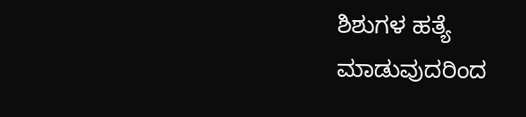ಶಿಶುಗಳ ಹತ್ಯೆ ಮಾಡುವುದರಿಂದ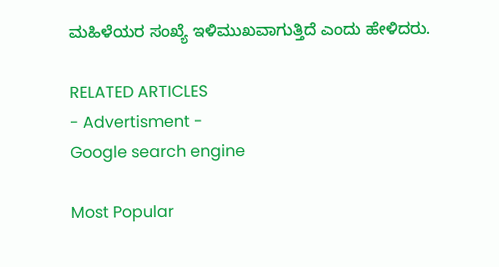ಮಹಿಳೆಯರ ಸಂಖ್ಯೆ ಇಳಿಮುಖವಾಗುತ್ತಿದೆ ಎಂದು ಹೇಳಿದರು.

RELATED ARTICLES
- Advertisment -
Google search engine

Most Popular